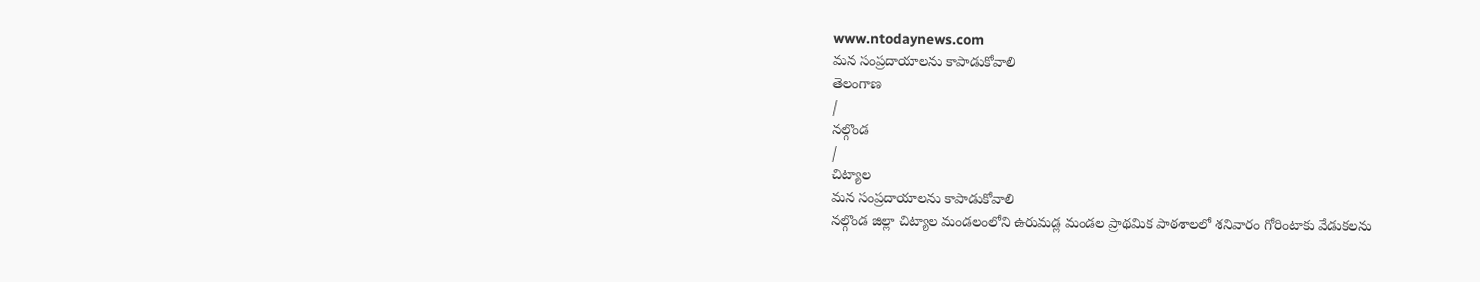www.ntodaynews.com
మన సంప్రదాయాలను కాపాడుకోవాలి
తెలంగాణ
/
నల్గొండ
/
చిట్యాల
మన సంప్రదాయాలను కాపాడుకోవాలి
నల్గొండ జిల్లా చిట్యాల మండలంలోని ఉరుమడ్ల మండల ప్రాథమిక పాఠశాలలో శనివారం గోరింటాకు వేడుకలను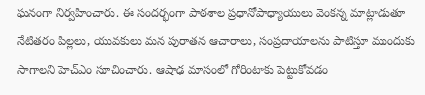ఘనంగా నిర్వహించారు. ఈ సందర్భంగా పాఠశాల ప్రధానోపాధ్యాయులు వెంకన్న మాట్లాడుతూ నేటితరం పిల్లలు, యువకులు మన పురాతన ఆచారాలు, సంప్రదాయాలను పాటిస్తూ ముందుకు సాగాలని హెచ్ఎం సూచించారు. ఆషాఢ మాసంలో గోరింటాకు పెట్టుకోవడం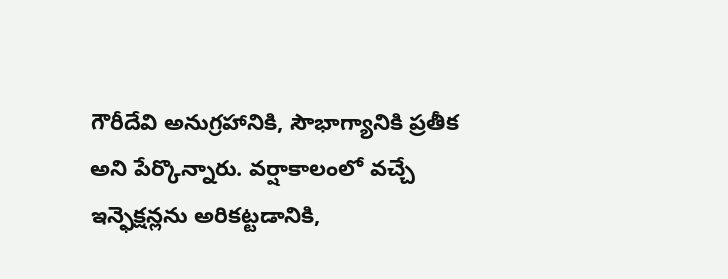గౌరీదేవి అనుగ్రహానికి, సౌభాగ్యానికి ప్రతీక అని పేర్కొన్నారు. వర్షాకాలంలో వచ్చే ఇన్ఫెక్షన్లను అరికట్టడానికి,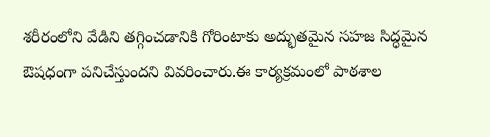శరీరంలోని వేడిని తగ్గించడానికి గోరింటాకు అద్భుతమైన సహజ సిద్ధమైన ఔషధంగా పనిచేస్తుందని వివరించారు.ఈ కార్యక్రమంలో పాఠశాల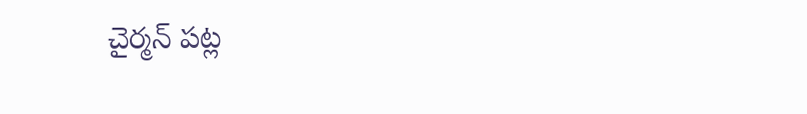చైర్మన్ పట్ల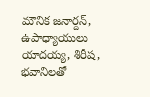మౌనిక జనార్దన్, ఉపాధ్యాయులు యాదయ్య, శిరీష, భవానిలతో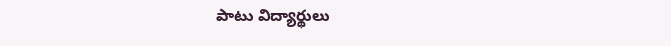పాటు విద్యార్థులు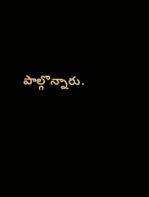పాల్గొన్నారు.